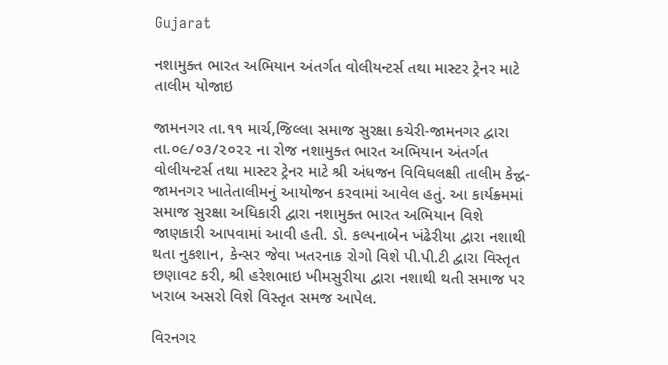Gujarat

નશામુક્ત ભારત અભિયાન અંતર્ગત વોલીયન્ટર્સ તથા માસ્ટર ટ્રેનર માટે તાલીમ યોજાઇ

જામનગર તા.૧૧ માર્ચ,જિલ્લા સમાજ સુરક્ષા કચેરી-જામનગર દ્વારા તા.૦૯/૦૩/૨૦૨૨ ના રોજ નશામુક્ત ભારત અભિયાન અંતર્ગત વોલીયન્ટર્સ તથા માસ્ટર ટ્રેનર માટે શ્રી અંધજન વિવિધલક્ષી તાલીમ કેન્દ્વ-જામનગર ખાતેતાલીમનું આયોજન કરવામાં આવેલ હતું. આ કાર્યક્ર્મમાં સમાજ સુરક્ષા અધિકારી દ્વારા નશામુક્ત ભારત અભિયાન વિશે જાણકારી આપવામાં આવી હતી. ડો. કલ્પનાબેન ખંઢેરીયા દ્વારા નશાથી થતા નુકશાન, કેન્સર જેવા ખતરનાક રોગો વિશે પી.પી.ટી દ્વારા વિસ્તૃત છણાવટ કરી, શ્રી હરેશભાઇ ખીમસુરીયા દ્વારા નશાથી થતી સમાજ પર ખરાબ અસરો વિશે વિસ્તૃત સમજ આપેલ.

વિરનગર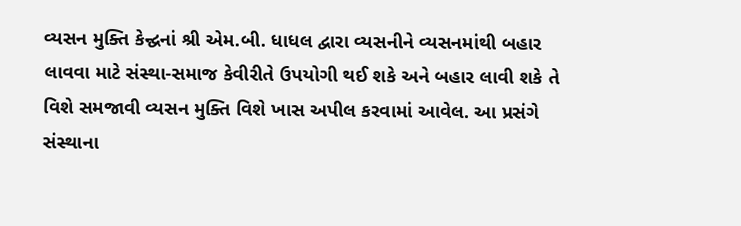વ્યસન મુક્તિ કેન્દ્વનાં શ્રી એમ.બી. ધાધલ દ્વારા વ્યસનીને વ્યસનમાંથી બહાર લાવવા માટે સંસ્થા-સમાજ કેવીરીતે ઉપયોગી થઈ શકે અને બહાર લાવી શકે તે વિશે સમજાવી વ્યસન મુક્તિ વિશે ખાસ અપીલ કરવામાં આવેલ. આ પ્રસંગે સંસ્થાના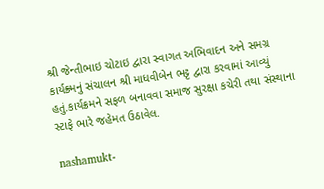શ્રી જેન્તીભાઇ ચોટાઇ દ્વારા સ્વાગત અભિવાદન અને સમગ્ર કાર્યક્ર્મનું સંચાલન શ્રી માધવીબેન ભટ્ટ દ્વારા કરવામાં આવ્યું હતું.કાર્યક્રમને સફળ બનાવવા સમાજ સુરક્ષા કચેરી તથા સંસ્થાના સ્ટાફે ભારે જહેમત ઉઠાવેલ.

nashamukt-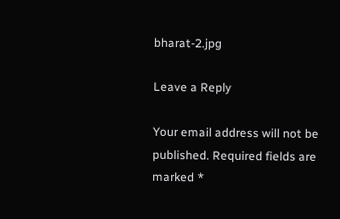bharat-2.jpg

Leave a Reply

Your email address will not be published. Required fields are marked *